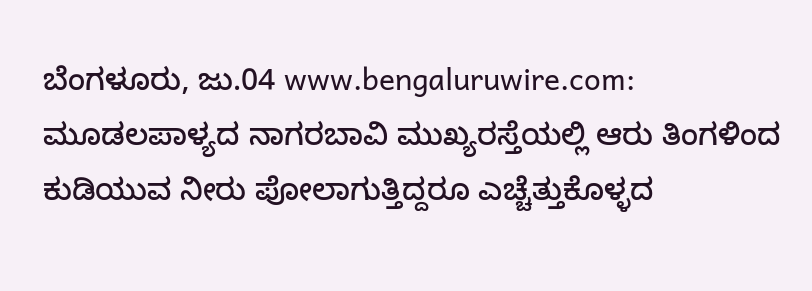ಬೆಂಗಳೂರು, ಜು.04 www.bengaluruwire.com: ಮೂಡಲಪಾಳ್ಯದ ನಾಗರಬಾವಿ ಮುಖ್ಯರಸ್ತೆಯಲ್ಲಿ ಆರು ತಿಂಗಳಿಂದ ಕುಡಿಯುವ ನೀರು ಪೋಲಾಗುತ್ತಿದ್ದರೂ ಎಚ್ಚೆತ್ತುಕೊಳ್ಳದ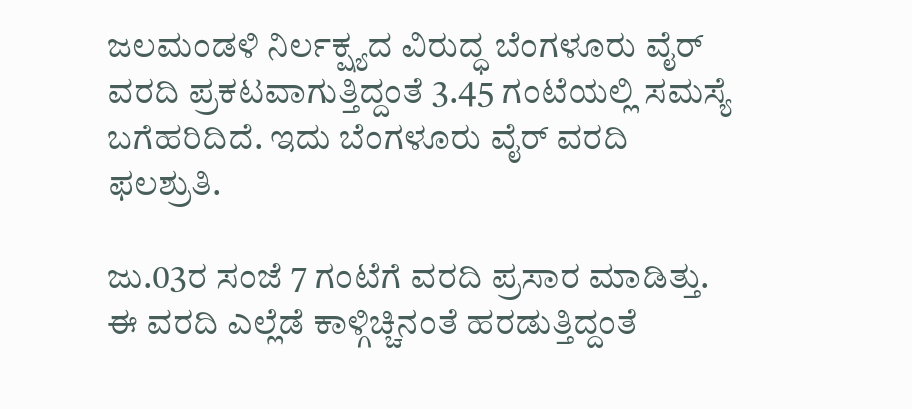ಜಲಮಂಡಳಿ ನಿರ್ಲಕ್ಷ್ಯದ ವಿರುದ್ಧ ಬೆಂಗಳೂರು ವೈರ್ ವರದಿ ಪ್ರಕಟವಾಗುತ್ತಿದ್ದಂತೆ 3.45 ಗಂಟೆಯಲ್ಲಿ ಸಮಸ್ಯೆ ಬಗೆಹರಿದಿದೆ. ಇದು ಬೆಂಗಳೂರು ವೈರ್ ವರದಿ ಫಲಶ್ರುತಿ.

ಜು.03ರ ಸಂಜೆ 7 ಗಂಟೆಗೆ ವರದಿ ಪ್ರಸಾರ ಮಾಡಿತ್ತು. ಈ ವರದಿ ಎಲ್ಲೆಡೆ ಕಾಳ್ಗಿಚ್ಚಿನಂತೆ ಹರಡುತ್ತಿದ್ದಂತೆ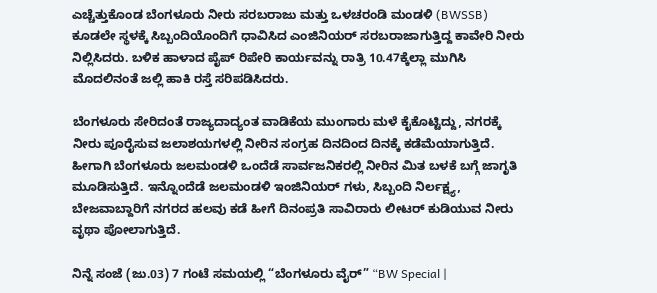ಎಚ್ಚೆತ್ತುಕೊಂಡ ಬೆಂಗಳೂರು ನೀರು ಸರಬರಾಜು ಮತ್ತು ಒಳಚರಂಡಿ ಮಂಡಳಿ (BWSSB) ಕೂಡಲೇ ಸ್ಥಳಕ್ಕೆ ಸಿಬ್ಬಂದಿಯೊಂದಿಗೆ ಧಾವಿಸಿದ ಎಂಜಿನಿಯರ್ ಸರಬರಾಜಾಗುತ್ತಿದ್ದ ಕಾವೇರಿ ನೀರು ನಿಲ್ಲಿಸಿದರು. ಬಳಿಕ ಹಾಳಾದ ಪೈಪ್ ರಿಪೇರಿ ಕಾರ್ಯವನ್ನು ರಾತ್ರಿ 10.47ಕ್ಕೆಲ್ಲಾ ಮುಗಿಸಿ ಮೊದಲಿನಂತೆ ಜಲ್ಲಿ ಹಾಕಿ ರಸ್ತೆ ಸರಿಪಡಿಸಿದರು.

ಬೆಂಗಳೂರು ಸೇರಿದಂತೆ ರಾಜ್ಯದಾದ್ಯಂತ ವಾಡಿಕೆಯ ಮುಂಗಾರು ಮಳೆ ಕೈಕೊಟ್ಟಿದ್ದು, ನಗರಕ್ಕೆ ನೀರು ಪೂರೈಸುವ ಜಲಾಶಯಗಳಲ್ಲಿ ನೀರಿನ ಸಂಗ್ರಹ ದಿನದಿಂದ ದಿನಕ್ಕೆ ಕಡೆಮೆಯಾಗುತ್ತಿದೆ. ಹೀಗಾಗಿ ಬೆಂಗಳೂರು ಜಲಮಂಡಳಿ ಒಂದೆಡೆ ಸಾರ್ವಜನಿಕರಲ್ಲಿ ನೀರಿನ ಮಿತ ಬಳಕೆ ಬಗ್ಗೆ ಜಾಗೃತಿ ಮೂಡಿಸುತ್ತಿದೆ. ಇನ್ನೊಂದೆಡೆ ಜಲಮಂಡಳಿ ಇಂಜಿನಿಯರ್ ಗಳು, ಸಿಬ್ಬಂದಿ ನಿರ್ಲಕ್ಷ್ಯ, ಬೇಜವಾಬ್ದಾರಿಗೆ ನಗರದ ಹಲವು ಕಡೆ ಹೀಗೆ ದಿನಂಪ್ರತಿ ಸಾವಿರಾರು ಲೀಟರ್ ಕುಡಿಯುವ ನೀರು ವೃಥಾ ಪೋಲಾಗುತ್ತಿದೆ.

ನಿನ್ನೆ ಸಂಜೆ (ಜು.03) 7 ಗಂಟೆ ಸಮಯಲ್ಲಿ “ಬೆಂಗಳೂರು ವೈರ್” “BW Special |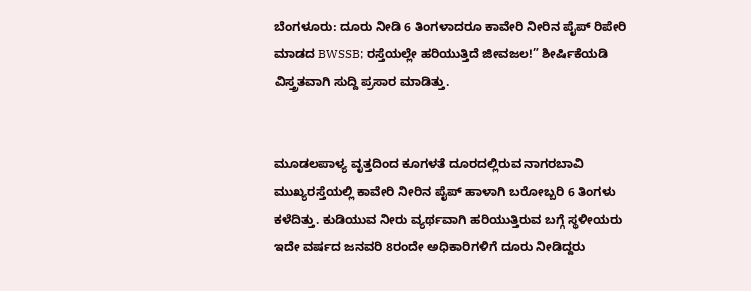ಬೆಂಗಳೂರು: ದೂರು ನೀಡಿ 6 ತಿಂಗಳಾದರೂ ಕಾವೇರಿ ನೀರಿನ ಪೈಪ್ ರಿಪೇರಿ ಮಾಡದ BWSSB; ರಸ್ತೆಯಲ್ಲೇ ಹರಿಯುತ್ತಿದೆ ಜೀವಜಲ!” ಶೀರ್ಷಿಕೆಯಡಿ ವಿಸ್ತ್ರತವಾಗಿ ಸುದ್ದಿ ಪ್ರಸಾರ ಮಾಡಿತ್ತು.


ಮೂಡಲಪಾಳ್ಯ ವೃತ್ತದಿಂದ ಕೂಗಳತೆ ದೂರದಲ್ಲಿರುವ ನಾಗರಬಾವಿ ಮುಖ್ಯರಸ್ತೆಯಲ್ಲಿ ಕಾವೇರಿ ನೀರಿನ ಪೈಪ್ ಹಾಳಾಗಿ ಬರೋಬ್ಬರಿ 6 ತಿಂಗಳು ಕಳೆದಿತ್ತು. ಕುಡಿಯುವ ನೀರು ವ್ಯರ್ಥವಾಗಿ ಹರಿಯುತ್ತಿರುವ ಬಗ್ಗೆ ಸ್ಥಳೀಯರು ಇದೇ ವರ್ಷದ ಜನವರಿ 8ರಂದೇ ಅಧಿಕಾರಿಗಳಿಗೆ ದೂರು ನೀಡಿದ್ದರು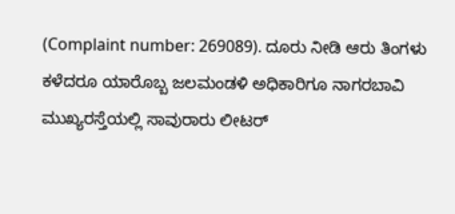(Complaint number: 269089). ದೂರು ನೀಡಿ ಆರು ತಿಂಗಳು ಕಳೆದರೂ ಯಾರೊಬ್ಬ ಜಲಮಂಡಳಿ ಅಧಿಕಾರಿಗೂ ನಾಗರಬಾವಿ ಮುಖ್ಯರಸ್ತೆಯಲ್ಲಿ ಸಾವುರಾರು ಲೀಟರ್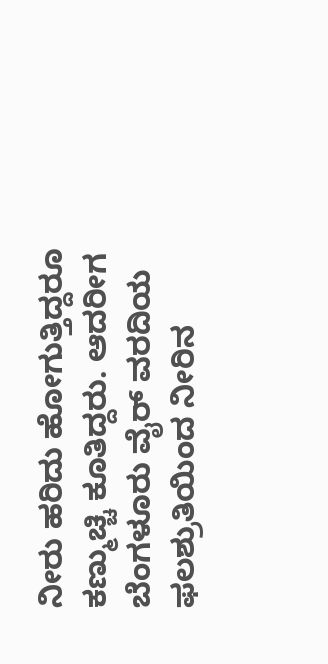ನೀರು ಹರಿದು ಹೋಗುತ್ತಿದ್ದರೂ ಕಣ್ಮುಚ್ಚಿ ಕೂತಿದ್ದರು. ಆದರೀಗ ಬೆಂಗಳೂರು ವೈರ್ ವರದಿಯ ಫಲಶ್ರುತಿಯಿಂದ ನೀರಿನ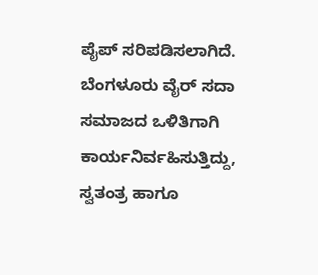ಪೈಪ್ ಸರಿಪಡಿಸಲಾಗಿದೆ.
ಬೆಂಗಳೂರು ವೈರ್ ಸದಾ ಸಮಾಜದ ಒಳಿತಿಗಾಗಿ ಕಾರ್ಯನಿರ್ವಹಿಸುತ್ತಿದ್ದು, ಸ್ವತಂತ್ರ ಹಾಗೂ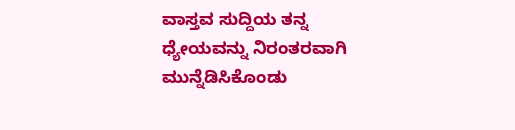ವಾಸ್ತವ ಸುದ್ದಿಯ ತನ್ನ ಧ್ಯೇಯವನ್ನು ನಿರಂತರವಾಗಿ ಮುನ್ನೆಡಿಸಿಕೊಂಡು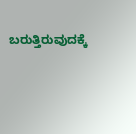ಬರುತ್ತಿರುವುದಕ್ಕೆ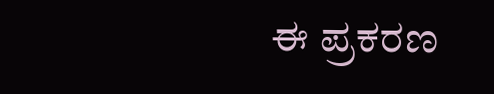ಈ ಪ್ರಕರಣ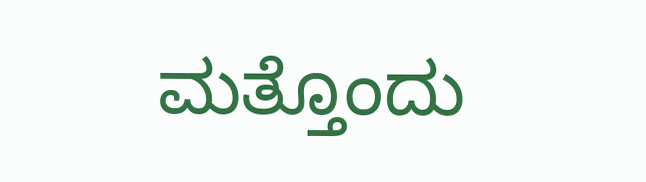ಮತ್ತೊಂದು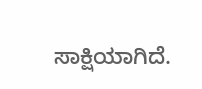ಸಾಕ್ಷಿಯಾಗಿದೆ.